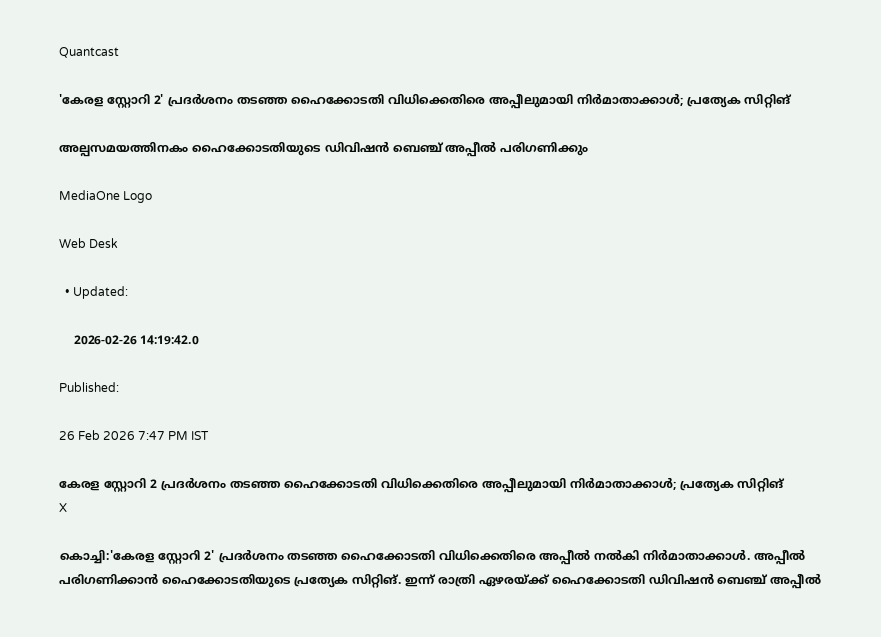Quantcast

'കേരള സ്റ്റോറി 2' പ്രദര്‍ശനം തടഞ്ഞ ഹൈക്കോടതി വിധിക്കെതിരെ അപ്പീലുമായി നിർമാതാക്കാൾ; പ്രത്യേക സിറ്റിങ്

അല്പസമയത്തിനകം ഹൈക്കോടതിയുടെ ഡിവിഷന്‍ ബെഞ്ച് അപ്പീല്‍ പരിഗണിക്കും

MediaOne Logo

Web Desk

  • Updated:

    2026-02-26 14:19:42.0

Published:

26 Feb 2026 7:47 PM IST

കേരള സ്റ്റോറി 2 പ്രദര്‍ശനം തടഞ്ഞ ഹൈക്കോടതി വിധിക്കെതിരെ അപ്പീലുമായി നിർമാതാക്കാൾ; പ്രത്യേക സിറ്റിങ്
X

കൊച്ചി:'കേരള സ്റ്റോറി 2' പ്രദര്‍ശനം തടഞ്ഞ ഹൈക്കോടതി വിധിക്കെതിരെ അപ്പീല്‍ നൽകി നിർമാതാക്കാൾ. അപ്പീല്‍ പരിഗണിക്കാന്‍ ഹൈക്കോടതിയുടെ പ്രത്യേക സിറ്റിങ്. ഇന്ന് രാത്രി ഏഴരയ്ക്ക് ഹൈക്കോടതി ഡിവിഷന്‍ ബെഞ്ച് അപ്പീല്‍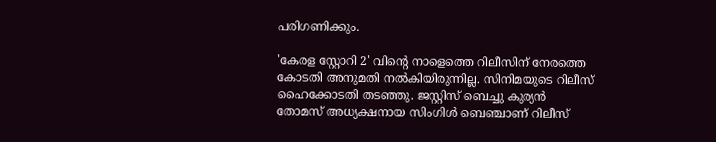പരിഗണിക്കും.

'കേരള സ്റ്റോറി 2' വിന്റെ നാളെത്തെ റിലീസിന് നേരത്തെ കോടതി അനുമതി നൽകിയിരുന്നില്ല. സിനിമയുടെ റിലീസ് ഹൈക്കോടതി തടഞ്ഞു. ജസ്റ്റിസ്‌ ബെച്ചു കുര്യൻ തോമസ് അധ്യക്ഷനായ സിംഗിൾ ബെഞ്ചാണ് റിലീസ്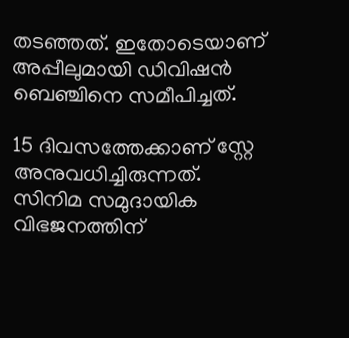തടഞ്ഞത്. ഇതോടെയാണ് അപ്പീലുമായി ഡിവിഷന്‍ ബെഞ്ചിനെ സമീപിച്ചത്.

15 ദിവസത്തേക്കാണ് സ്റ്റേ അനുവധിച്ചിരുന്നത്. സിനിമ സമുദായിക വിഭജനത്തിന്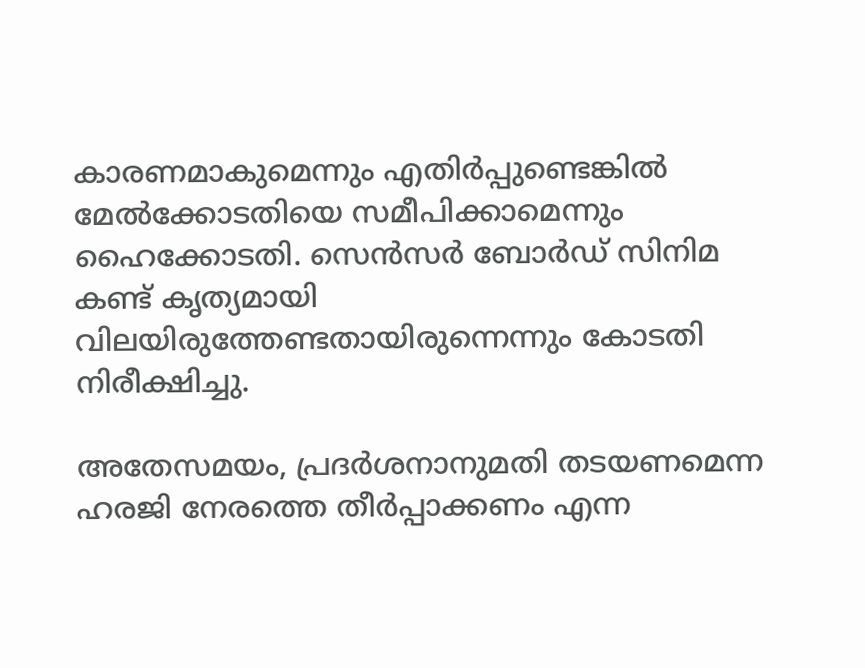കാരണമാകുമെന്നും എതിർപ്പുണ്ടെങ്കിൽ മേൽക്കോടതിയെ സമീപിക്കാമെന്നും ഹൈക്കോടതി. സെൻസർ ബോർഡ്‌ സിനിമ കണ്ട് കൃത്യമായി വിലയിരുത്തേണ്ടതായിരുന്നെന്നും കോടതി നിരീക്ഷിച്ചു.

അതേസമയം, പ്രദർശനാനുമതി തടയണമെന്ന ഹരജി നേരത്തെ തീർപ്പാക്കണം എന്ന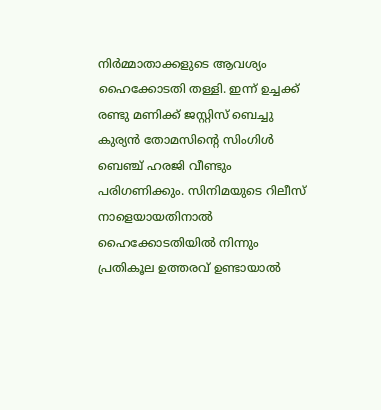നിർമ്മാതാക്കളുടെ ആവശ്യം ഹൈക്കോടതി തള്ളി. ഇന്ന് ഉച്ചക്ക് രണ്ടു മണിക്ക് ജസ്റ്റിസ് ബെച്ചു കുര്യൻ തോമസിന്റെ സിംഗിൾ ബെഞ്ച് ഹരജി വീണ്ടും പരിഗണിക്കും. സിനിമയുടെ റിലീസ് നാളെയായതിനാൽ ഹൈക്കോടതിയിൽ നിന്നും പ്രതികൂല ഉത്തരവ് ഉണ്ടായാൽ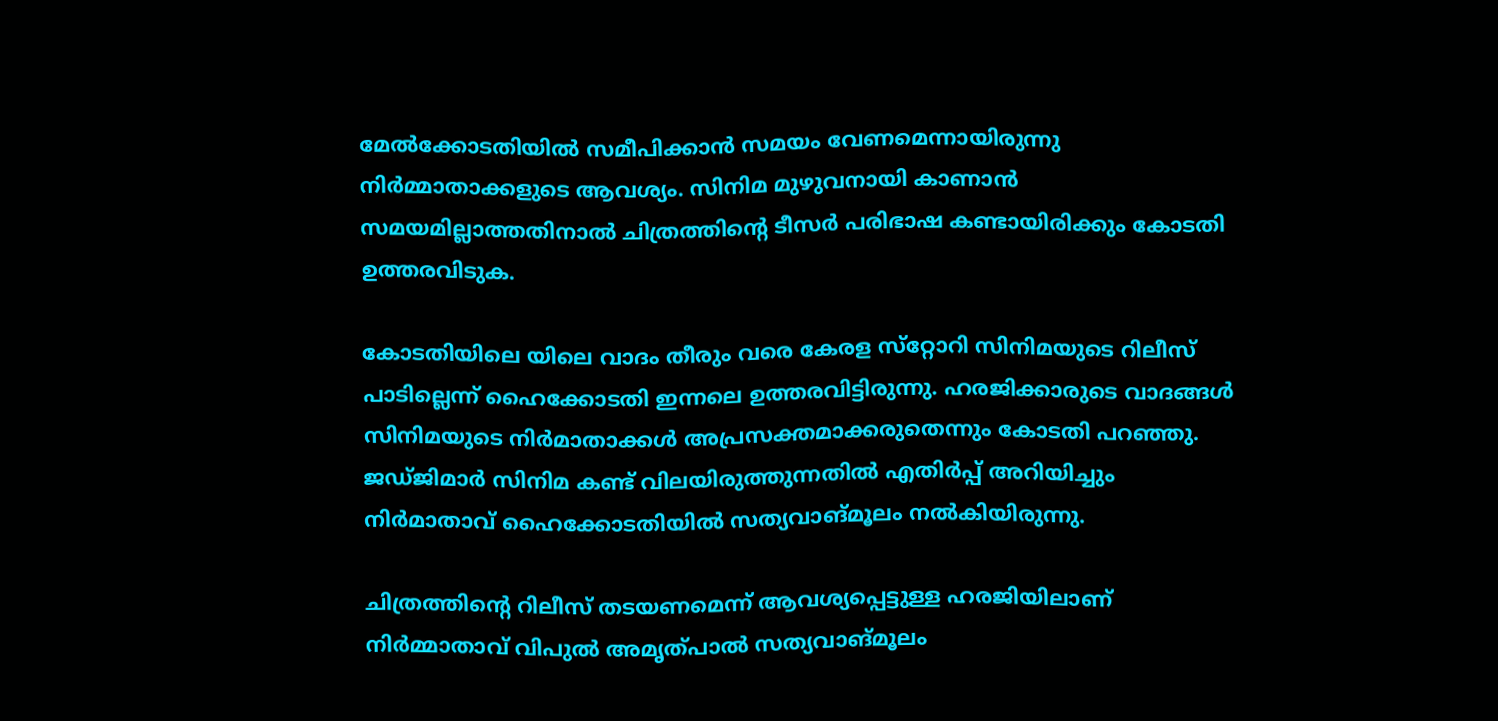മേൽക്കോടതിയിൽ സമീപിക്കാൻ സമയം വേണമെന്നായിരുന്നു നിർമ്മാതാക്കളുടെ ആവശ്യം. സിനിമ മുഴുവനായി കാണാൻ സമയമില്ലാത്തതിനാൽ ചിത്രത്തിന്റെ ടീസർ പരിഭാഷ കണ്ടായിരിക്കും കോടതി ഉത്തരവിടുക.

കോടതിയിലെ യിലെ വാദം തീരും വരെ കേരള സ്‌റ്റോറി സിനിമയുടെ റിലീസ് പാടില്ലെന്ന് ഹൈക്കോടതി ഇന്നലെ ഉത്തരവിട്ടിരുന്നു. ഹരജിക്കാരുടെ വാദങ്ങള്‍ സിനിമയുടെ നിര്‍മാതാക്കള്‍ അപ്രസക്തമാക്കരുതെന്നും കോടതി പറഞ്ഞു. ജഡ്ജിമാർ സിനിമ കണ്ട് വിലയിരുത്തുന്നതിൽ എതിർപ്പ് അറിയിച്ചും നിർമാതാവ് ഹൈക്കോടതിയിൽ സത്യവാങ്മൂലം നൽകിയിരുന്നു.

ചിത്രത്തിന്റെ റിലീസ് തടയണമെന്ന് ആവശ്യപ്പെട്ടുള്ള ഹരജിയിലാണ് നിർമ്മാതാവ് വിപുൽ അമൃത്പാൽ സത്യവാങ്മൂലം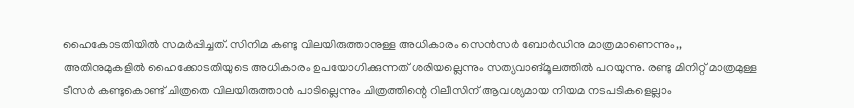ഹൈകോടതിയിൽ സമർപ്പിച്ചത്. സിനിമ കണ്ടു വിലയിരുത്താനുള്ള അധികാരം സെൻസർ ബോർഡിനു മാത്രമാണെന്നും,, അതിനുമുകളിൽ ഹൈക്കോടതിയുടെ അധികാരം ഉപയോഗിക്കുന്നത് ശരിയല്ലെന്നും സത്യവാങ്മൂലത്തിൽ പറയുന്നു. രണ്ടു മിനിറ്റ് മാത്രമുള്ള ടീസർ കണ്ടുകൊണ്ട് ചിത്രതെ വിലയിരുത്താൻ പാടില്ലെന്നും ചിത്രത്തിന്റെ റിലീസിന് ആവശ്യമായ നിയമ നടപടികളെല്ലാം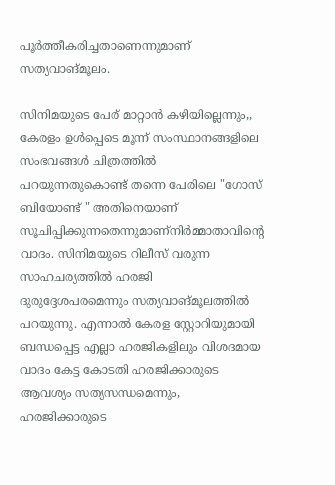പൂർത്തീകരിച്ചതാണെന്നുമാണ് സത്യവാങ്മൂലം.

സിനിമയുടെ പേര് മാറ്റാൻ കഴിയില്ലെന്നും,, കേരളം ഉൾപ്പെടെ മൂന്ന് സംസ്ഥാനങ്ങളിലെ സംഭവങ്ങൾ ചിത്രത്തിൽ പറയുന്നതുകൊണ്ട് തന്നെ പേരിലെ "ഗോസ് ബിയോണ്ട് " അതിനെയാണ് സൂചിപ്പിക്കുന്നതെന്നുമാണ്നിർമ്മാതാവിന്റെ വാദം. സിനിമയുടെ റിലീസ് വരുന്ന സാഹചര്യത്തിൽ ഹരജി ദുരുദ്ദേശപരമെന്നും സത്യവാങ്മൂലത്തിൽ പറയുന്നു. എന്നാൽ കേരള സ്റ്റോറിയുമായി ബന്ധപ്പെട്ട എല്ലാ ഹരജികളിലും വിശദമായ വാദം കേട്ട കോടതി ഹരജിക്കാരുടെ ആവശ്യം സത്യസന്ധമെന്നും, ഹരജിക്കാരുടെ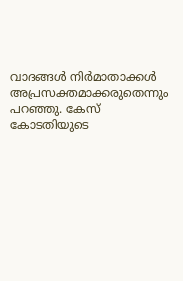വാദങ്ങൾ നിർമാതാക്കൾ അപ്രസക്തമാക്കരുതെന്നും പറഞ്ഞു. കേസ് കോടതിയുടെ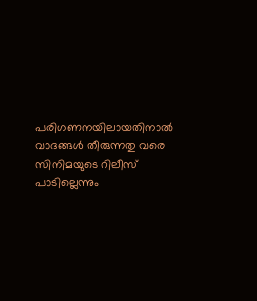പരിഗണനയിലായതിനാൽ വാദങ്ങൾ തീരുന്നതു വരെ സിനിമയുടെ റിലീസ് പാടില്ലെന്നും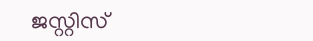ജസ്റ്റിസ്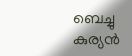ബെച്ചു കുര്യൻ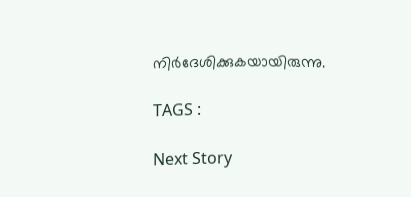നിർദേശിക്കുകയായിരുന്നു.

TAGS :

Next Story